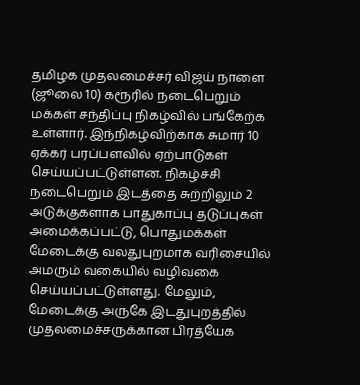தமிழக முதலமைச்சர் விஜய் நாளை (ஜூலை 10) கரூரில் நடைபெறும் மக்கள் சந்திப்பு நிகழ்வில் பங்கேற்க உள்ளார். இந்நிகழ்விற்காக சுமார் 10 ஏக்கர் பரப்பளவில் ஏற்பாடுகள் செய்யப்பட்டுள்ளன. நிகழ்ச்சி நடைபெறும் இடத்தை சுற்றிலும் 2 அடுக்குகளாக பாதுகாப்பு தடுப்புகள் அமைக்கப்பட்டு, பொதுமக்கள் மேடைக்கு வலதுபுறமாக வரிசையில் அமரும் வகையில் வழிவகை செய்யப்பட்டுள்ளது. மேலும், மேடைக்கு அருகே இடதுபுறத்தில் முதலமைச்சருக்கான பிரத்யேக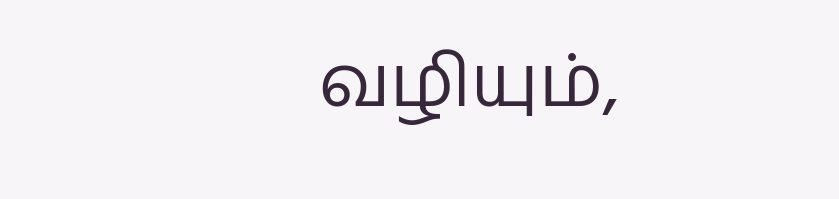வழியும்,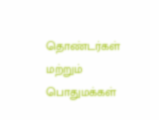தொண்டர்கள் மற்றும் பொதுமக்கள்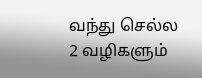வந்து செல்ல 2 வழிகளும்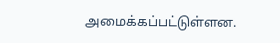அமைக்கப்பட்டுள்ளன.